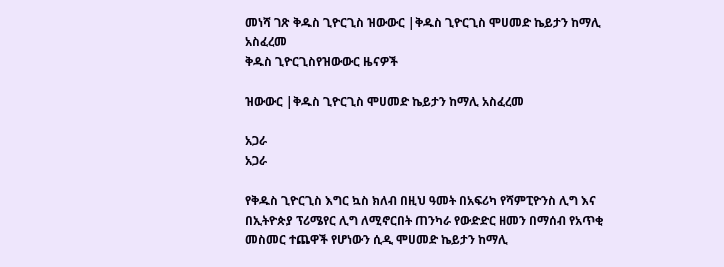መነሻ ገጽ ቅዱስ ጊዮርጊስ ዝውውር |ቅዱስ ጊዮርጊስ ሞሀመድ ኬይታን ከማሊ አስፈረመ
ቅዱስ ጊዮርጊስየዝውውር ዜናዎች

ዝውውር |ቅዱስ ጊዮርጊስ ሞሀመድ ኬይታን ከማሊ አስፈረመ

አጋራ
አጋራ

የቅዱስ ጊዮርጊስ እግር ኳስ ክለብ በዚህ ዓመት በአፍሪካ የሻምፒዮንስ ሊግ እና በኢትዮጵያ ፕሪሜየር ሊግ ለሚኖርበት ጠንካራ የውድድር ዘመን በማሰብ የአጥቂ መስመር ተጨዋች የሆነውን ሲዲ ሞሀመድ ኬይታን ከማሊ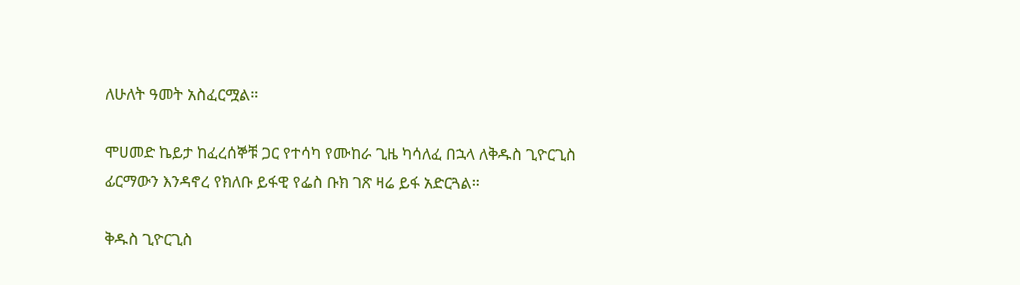ለሁለት ዓመት አስፈርሟል።

ሞሀመድ ኬይታ ከፈረሰኞቹ ጋር የተሳካ የሙከራ ጊዜ ካሳለፈ በኋላ ለቅዱስ ጊዮርጊስ ፊርማውን እንዳኖረ የክለቡ ይፋዊ የፌስ ቡክ ገጽ ዛሬ ይፋ አድርጓል።

ቅዱስ ጊዮርጊስ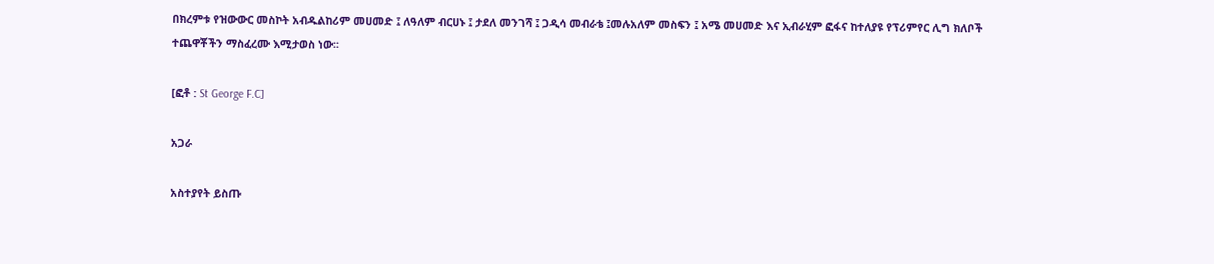በክረምቱ የዝውውር መስኮት አብዱልከሪም መሀመድ ፤ ለዓለም ብርሀኑ ፤ ታደለ መንገሻ ፤ ጋዲሳ መብራቴ ፤መሉአለም መስፍን ፤ አሜ መሀመድ እና ኢብራሂም ፎፋና ከተለያዩ የፕሪምየር ሊግ ክለቦች ተጨዋቾችን ማስፈረሙ እሚታወስ ነው፡፡

[ፎቶ : St George F.C]

አጋራ

አስተያየት ይስጡ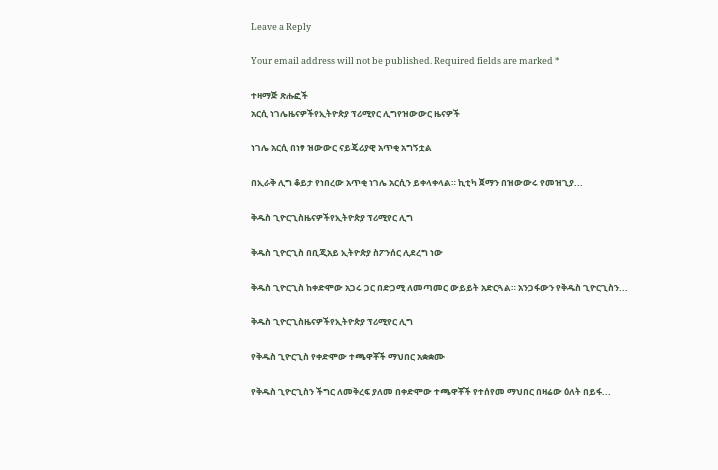Leave a Reply

Your email address will not be published. Required fields are marked *

ተዛማጅ ጽሑፎች
አርሲ ነገሌዜናዎችየኢትዮጵያ ፕሪሚየር ሊግየዝውውር ዜናዎች

ነገሌ አርሲ በነፃ ዝውውር ናይጄሪያዊ አጥቂ አግኝቷል

በኢራቅ ሊግ ቆይታ የነበረው አጥቂ ነገሌ አርሲን ይቀላቀላል። ኪቲካ ጀማን በዝውውሩ የመዝጊያ...

ቅዱስ ጊዮርጊስዜናዎችየኢትዮጵያ ፕሪሚየር ሊግ

ቅዱስ ጊዮርጊስ በቢጂአይ ኢትዮጵያ ስፖንሰር ሊደረግ ነው

ቅዱስ ጊዮርጊስ ከቀድሞው አጋሩ ጋር በድጋሚ ለመጣመር ውይይት አድርጓል። አንጋፋውን የቅዱስ ጊዮርጊስን...

ቅዱስ ጊዮርጊስዜናዎችየኢትዮጵያ ፕሪሚየር ሊግ

የቅዱስ ጊዮርጊስ የቀድሞው ተጫዋቾች ማህበር አቋቋሙ

የቅዱስ ጊዮርጊስን ችግር ለመቅረፍ ያለመ በቀድሞው ተጫዋቾች የተሰየመ ማህበር በዛሬው ዕለት በይፋ...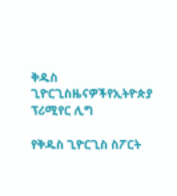ቅዱስ ጊዮርጊስዜናዎችየኢትዮጵያ ፕሪሚየር ሊግ

የቅዱስ ጊዮርጊስ ስፖርት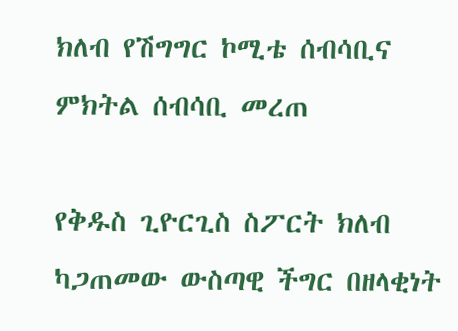ክለብ የሽግግር ኮሚቴ ሰብሳቢና ምክትል ሰብሳቢ መረጠ

የቅዱስ ጊዮርጊስ ስፖርት ክለብ ካጋጠመው ውስጣዊ ችግር በዘላቂነት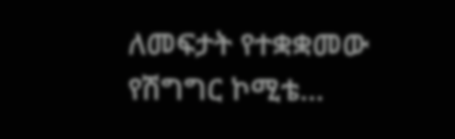ለመፍታት የተቋቋመው የሽግግር ኮሚቴ...